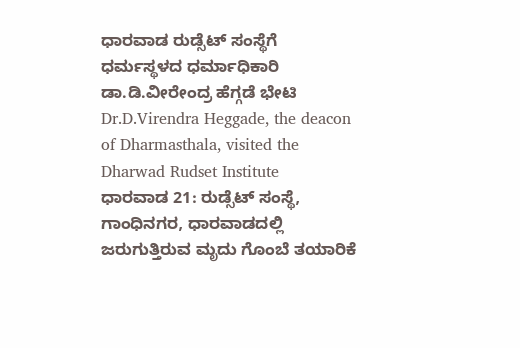ಧಾರವಾಡ ರುಡ್ಸೆಟ್ ಸಂಸ್ಥೆಗೆ ಧರ್ಮಸ್ಥಳದ ಧರ್ಮಾಧಿಕಾರಿ ಡಾ.ಡಿ.ವೀರೇಂದ್ರ ಹೆಗ್ಗಡೆ ಭೇಟಿ
Dr.D.Virendra Heggade, the deacon of Dharmasthala, visited the Dharwad Rudset Institute
ಧಾರವಾಡ 21: ರುಡ್ಸೆಟ್ ಸಂಸ್ಥೆ, ಗಾಂಧಿನಗರ, ಧಾರವಾಡದಲ್ಲಿ ಜರುಗುತ್ತಿರುವ ಮೃದು ಗೊಂಬೆ ತಯಾರಿಕೆ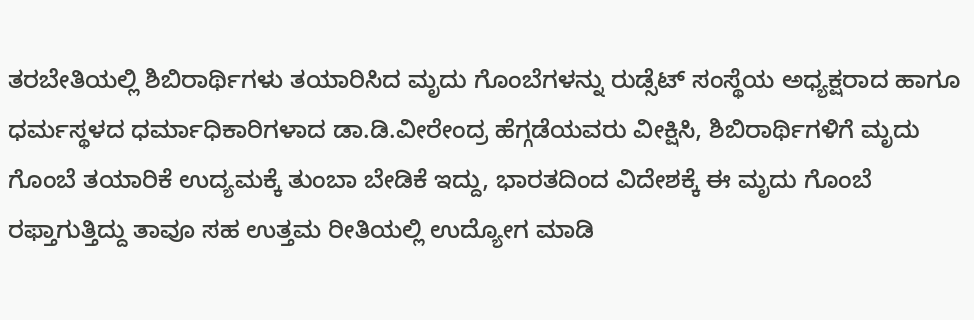ತರಬೇತಿಯಲ್ಲಿ ಶಿಬಿರಾರ್ಥಿಗಳು ತಯಾರಿಸಿದ ಮೃದು ಗೊಂಬೆಗಳನ್ನು ರುಡ್ಸೆಟ್ ಸಂಸ್ಥೆಯ ಅಧ್ಯಕ್ಷರಾದ ಹಾಗೂ ಧರ್ಮಸ್ಥಳದ ಧರ್ಮಾಧಿಕಾರಿಗಳಾದ ಡಾ.ಡಿ.ವೀರೇಂದ್ರ ಹೆಗ್ಗಡೆಯವರು ವೀಕ್ಷಿಸಿ, ಶಿಬಿರಾರ್ಥಿಗಳಿಗೆ ಮೃದು ಗೊಂಬೆ ತಯಾರಿಕೆ ಉದ್ಯಮಕ್ಕೆ ತುಂಬಾ ಬೇಡಿಕೆ ಇದ್ದು, ಭಾರತದಿಂದ ವಿದೇಶಕ್ಕೆ ಈ ಮೃದು ಗೊಂಬೆ ರಫ್ತಾಗುತ್ತಿದ್ದು ತಾವೂ ಸಹ ಉತ್ತಮ ರೀತಿಯಲ್ಲಿ ಉದ್ಯೋಗ ಮಾಡಿ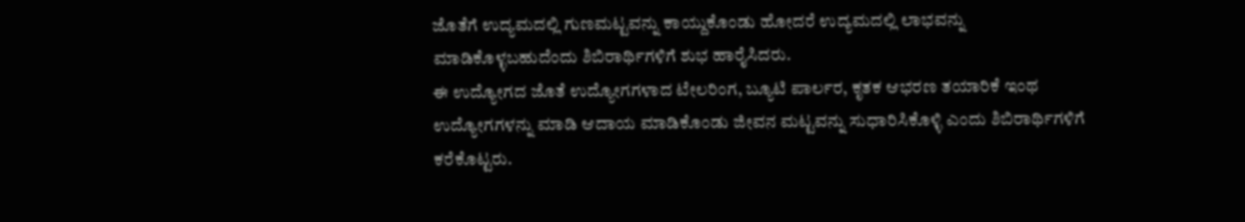ಜೊತೆಗೆ ಉದ್ಯಮದಲ್ಲಿ ಗುಣಮಟ್ಟವನ್ನು ಕಾಯ್ದುಕೊಂಡು ಹೋದರೆ ಉದ್ಯಮದಲ್ಲಿ ಲಾಭವನ್ನು ಮಾಡಿಕೊಳ್ಳಬಹುದೆಂದು ಶಿಬಿರಾರ್ಥಿಗಳಿಗೆ ಶುಭ ಹಾರೈಸಿದರು.
ಈ ಉದ್ಯೋಗದ ಜೊತೆ ಉದ್ಯೋಗಗಳಾದ ಟೇಲರಿಂಗ, ಬ್ಯೂಟಿ ಪಾರ್ಲರ, ಕೃತಕ ಆಭರಣ ತಯಾರಿಕೆ ಇಂಥ ಉದ್ಯೋಗಗಳನ್ನು ಮಾಡಿ ಆದಾಯ ಮಾಡಿಕೊಂಡು ಜೀವನ ಮಟ್ಟವನ್ನು ಸುಧಾರಿಸಿಕೊಳ್ಳಿ ಎಂದು ಶಿಬಿರಾರ್ಥಿಗಳಿಗೆ ಕರೆಕೊಟ್ಟರು.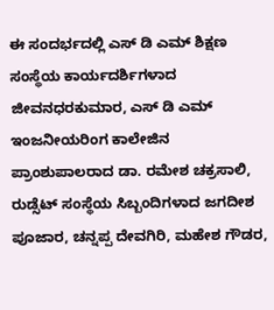ಈ ಸಂದರ್ಭದಲ್ಲಿ ಎಸ್ ಡಿ ಎಮ್ ಶಿಕ್ಷಣ ಸಂಸ್ಥೆಯ ಕಾರ್ಯದರ್ಶಿಗಳಾದ ಜೀವನಧರಕುಮಾರ, ಎಸ್ ಡಿ ಎಮ್ ಇಂಜನೀಯರಿಂಗ ಕಾಲೇಜಿನ ಪ್ರಾಂಶುಪಾಲರಾದ ಡಾ. ರಮೇಶ ಚಕ್ರಸಾಲಿ, ರುಡ್ಸೆಟ್ ಸಂಸ್ಥೆಯ ಸಿಬ್ಬಂದಿಗಳಾದ ಜಗದೀಶ ಪೂಜಾರ, ಚನ್ನಪ್ಪ ದೇವಗಿರಿ, ಮಹೇಶ ಗೌಡರ,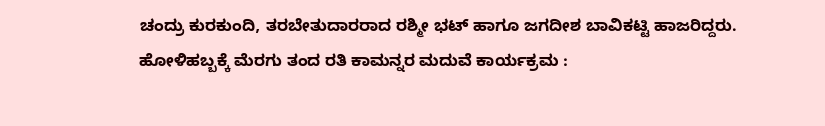ಚಂದ್ರು ಕುರಕುಂದಿ, ತರಬೇತುದಾರರಾದ ರಶ್ಮೀ ಭಟ್ ಹಾಗೂ ಜಗದೀಶ ಬಾವಿಕಟ್ಟಿ ಹಾಜರಿದ್ದರು.
ಹೋಳಿಹಬ್ಬಕ್ಕೆ ಮೆರಗು ತಂದ ರತಿ ಕಾಮನ್ನರ ಮದುವೆ ಕಾರ್ಯಕ್ರಮ :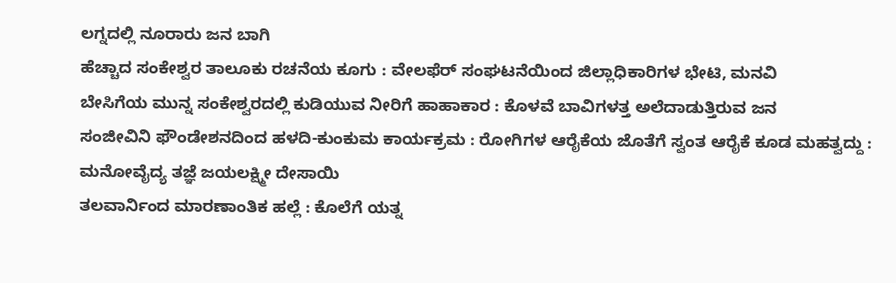ಲಗ್ನದಲ್ಲಿ ನೂರಾರು ಜನ ಬಾಗಿ
ಹೆಚ್ಚಾದ ಸಂಕೇಶ್ವರ ತಾಲೂಕು ರಚನೆಯ ಕೂಗು : ವೇಲಫೆರ್ ಸಂಘಟನೆಯಿಂದ ಜಿಲ್ಲಾಧಿಕಾರಿಗಳ ಭೇಟಿ, ಮನವಿ
ಬೇಸಿಗೆಯ ಮುನ್ನ ಸಂಕೇಶ್ವರದಲ್ಲಿ ಕುಡಿಯುವ ನೀರಿಗೆ ಹಾಹಾಕಾರ : ಕೊಳವೆ ಬಾವಿಗಳತ್ತ ಅಲೆದಾಡುತ್ತಿರುವ ಜನ
ಸಂಜೀವಿನಿ ಫೌಂಡೇಶನದಿಂದ ಹಳದಿ-ಕುಂಕುಮ ಕಾರ್ಯಕ್ರಮ : ರೋಗಿಗಳ ಆರೈಕೆಯ ಜೊತೆಗೆ ಸ್ವಂತ ಆರೈಕೆ ಕೂಡ ಮಹತ್ವದ್ದು : ಮನೋವೈದ್ಯ ತಜ್ಞೆ ಜಯಲಕ್ಷ್ಮೀ ದೇಸಾಯಿ
ತಲವಾರ್ನಿಂದ ಮಾರಣಾಂತಿಕ ಹಲ್ಲೆ : ಕೊಲೆಗೆ ಯತ್ನ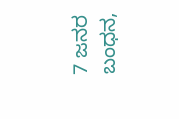7 ಜನರ ಬಂಧನ,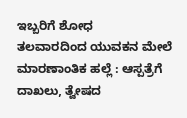ಇಬ್ಬರಿಗೆ ಶೋಧ
ತಲವಾರದಿಂದ ಯುವಕನ ಮೇಲೆ ಮಾರಣಾಂತಿಕ ಹಲ್ಲೆ : ಆಸ್ಪತ್ರೆಗೆ ದಾಖಲು, ತ್ವೇಷದ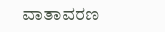ವಾತಾವರಣ